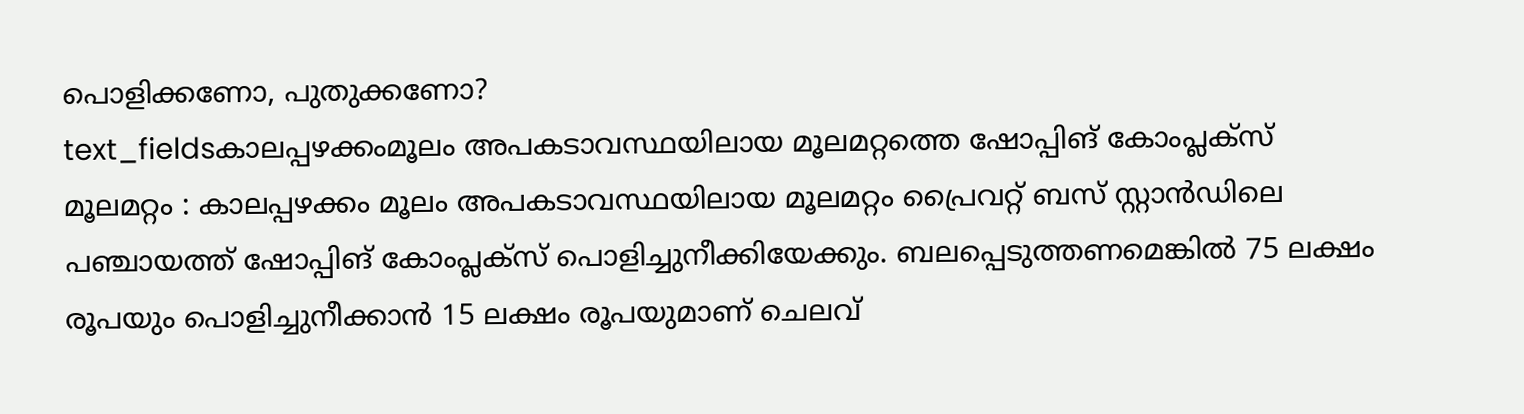പൊളിക്കണോ, പുതുക്കണോ?
text_fieldsകാലപ്പഴക്കംമൂലം അപകടാവസ്ഥയിലായ മൂലമറ്റത്തെ ഷോപ്പിങ് കോംപ്ലക്സ്
മൂലമറ്റം : കാലപ്പഴക്കം മൂലം അപകടാവസ്ഥയിലായ മൂലമറ്റം പ്രൈവറ്റ് ബസ് സ്റ്റാൻഡിലെ പഞ്ചായത്ത് ഷോപ്പിങ് കോംപ്ലക്സ് പൊളിച്ചുനീക്കിയേക്കും. ബലപ്പെടുത്തണമെങ്കിൽ 75 ലക്ഷം രൂപയും പൊളിച്ചുനീക്കാൻ 15 ലക്ഷം രൂപയുമാണ് ചെലവ്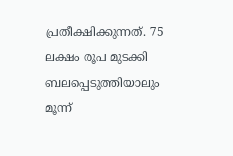പ്രതീക്ഷിക്കുന്നത്. 75 ലക്ഷം രൂപ മുടക്കി ബലപ്പെടുത്തിയാലും മൂന്ന്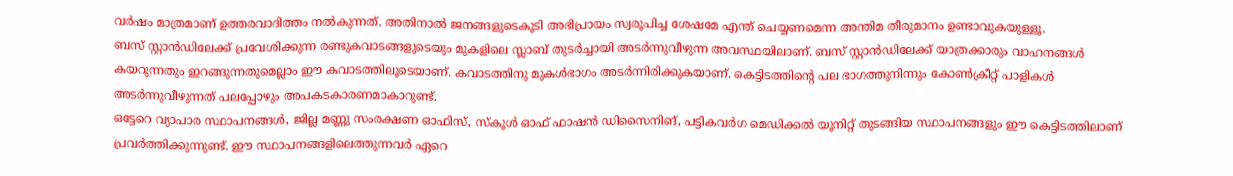വർഷം മാത്രമാണ് ഉത്തരവാദിത്തം നൽകുന്നത്. അതിനാൽ ജനങ്ങളുടെകൂടി അഭിപ്രായം സ്വരൂപിച്ച ശേഷമേ എന്ത് ചെയ്യണമെന്ന അന്തിമ തീരുമാനം ഉണ്ടാവുകയുള്ളൂ.
ബസ് സ്റ്റാൻഡിലേക്ക് പ്രവേശിക്കുന്ന രണ്ടുകവാടങ്ങളുടെയും മുകളിലെ സ്ലാബ് തുടർച്ചായി അടർന്നുവീഴുന്ന അവസ്ഥയിലാണ്. ബസ് സ്റ്റാൻഡിലേക്ക് യാത്രക്കാരും വാഹനങ്ങൾ കയറുന്നതും ഇറങ്ങുന്നതുമെല്ലാം ഈ കവാടത്തിലൂടെയാണ്. കവാടത്തിനു മുകൾഭാഗം അടർന്നിരിക്കുകയാണ്. കെട്ടിടത്തിന്റെ പല ഭാഗത്തുനിന്നും കോൺക്രീറ്റ് പാളികൾ അടർന്നുവീഴുന്നത് പലപ്പോഴും അപകടകാരണമാകാറുണ്ട്.
ഒട്ടേറെ വ്യാപാര സ്ഥാപനങ്ങൾ, ജില്ല മണ്ണു സംരക്ഷണ ഓഫിസ്, സ്കൂൾ ഓഫ് ഫാഷൻ ഡിസൈനിങ്, പട്ടികവർഗ മെഡിക്കൽ യൂനിറ്റ് തുടങ്ങിയ സ്ഥാപനങ്ങളും ഈ കെട്ടിടത്തിലാണ് പ്രവർത്തിക്കുന്നുണ്ട്. ഈ സ്ഥാപനങ്ങളിലെത്തുന്നവർ ഏറെ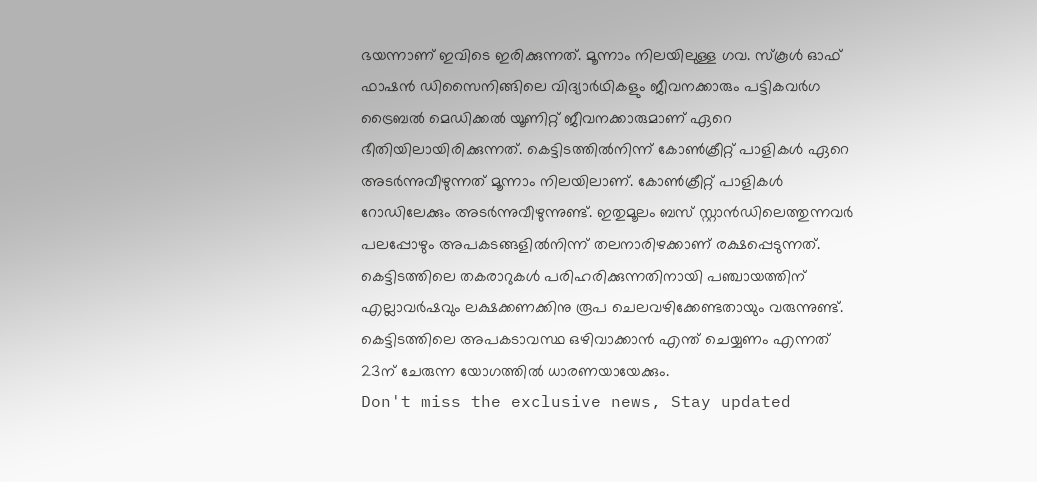ഭയന്നാണ് ഇവിടെ ഇരിക്കുന്നത്. മൂന്നാം നിലയിലുള്ള ഗവ. സ്കൂൾ ഓഫ് ഫാഷൻ ഡിസൈനിങ്ങിലെ വിദ്യാർഥികളും ജീവനക്കാരും പട്ടികവർഗ ട്രൈബൽ മെഡിക്കൽ യൂണിറ്റ് ജീവനക്കാരുമാണ് ഏറെ ഭീതിയിലായിരിക്കുന്നത്. കെട്ടിടത്തിൽനിന്ന് കോൺക്രീറ്റ് പാളികൾ ഏറെ അടർന്നുവീഴുന്നത് മൂന്നാം നിലയിലാണ്. കോൺക്രീറ്റ് പാളികൾ റോഡിലേക്കും അടർന്നുവീഴുന്നുണ്ട്. ഇതുമൂലം ബസ് സ്റ്റാൻഡിലെത്തുന്നവർ പലപ്പോഴും അപകടങ്ങളിൽനിന്ന് തലനാരിഴക്കാണ് രക്ഷപ്പെടുന്നത്. കെട്ടിടത്തിലെ തകരാറുകൾ പരിഹരിക്കുന്നതിനായി പഞ്ചായത്തിന് എല്ലാവർഷവും ലക്ഷക്കണക്കിനു രൂപ ചെലവഴിക്കേണ്ടതായും വരുന്നുണ്ട്. കെട്ടിടത്തിലെ അപകടാവസ്ഥ ഒഴിവാക്കാൻ എന്ത് ചെയ്യണം എന്നത് 23ന് ചേരുന്ന യോഗത്തിൽ ധാരണയായേക്കും.
Don't miss the exclusive news, Stay updated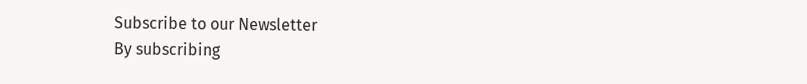Subscribe to our Newsletter
By subscribing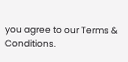you agree to our Terms & Conditions.